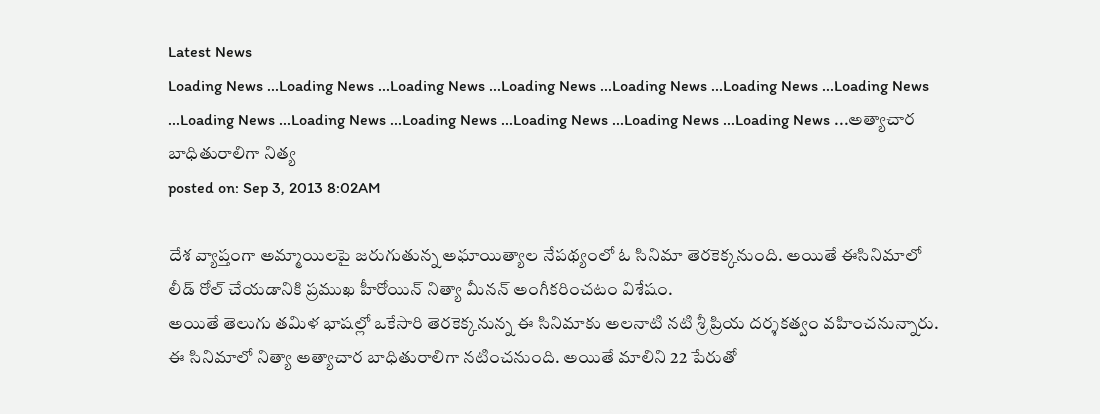Latest News
Loading News ...Loading News ...Loading News ...Loading News ...Loading News ...Loading News ...Loading News ...Loading News ...Loading News ...Loading News ...Loading News ...Loading News ...Loading News ...అత్యాచార బాధితురాలిగా నిత్య
posted on: Sep 3, 2013 8:02AM

దేశ వ్యాప్తంగా అమ్మాయిలపై జరుగుతున్న అఘాయిత్యాల నేపథ్యంలో ఓ సినిమా తెరకెక్కనుంది. అయితే ఈసినిమాలో లీడ్ రోల్ చేయడానికి ప్రముఖ హీరోయిన్ నిత్యా మీనన్ అంగీకరించటం విశేషం.
అయితే తెలుగు తమిళ భాషల్లో ఒకేసారి తెరకెక్కనున్న ఈ సినిమాకు అలనాటి నటి శ్రీ ప్రియ దర్శకత్వం వహించనున్నారు. ఈ సినిమాలో నిత్యా అత్యాచార బాధితురాలిగా నటించనుంది. అయితే మాలిని 22 పేరుతో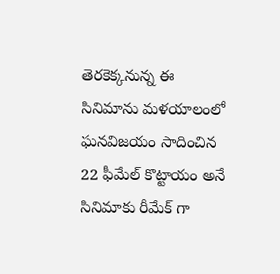తెరకెక్కనున్న ఈ సినిమాను మళయాలంలో ఘనవిజయం సాదించిన 22 ఫీమేల్ కొట్టాయం అనే సినిమాకు రీమేక్ గా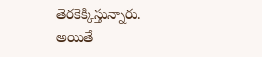తెరకెక్కిస్తున్నారు.
అయితే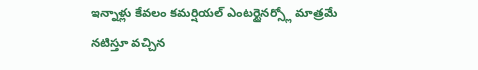ఇన్నాళ్లు కేవలం కమర్షియల్ ఎంటర్టైనర్స్లో మాత్రమే నటిస్తూ వచ్చిన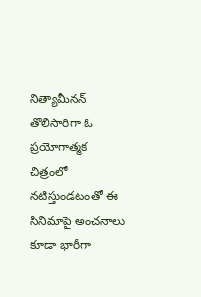నిత్యామీనన్ తొలిసారిగా ఓ ప్రయోగాత్మక చిత్రంలో నటిస్తుండటంతో ఈ సినిమాపై అంచనాలు కూడా భారీగా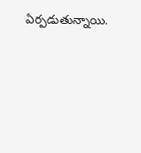ఏర్పడుతున్నాయి.